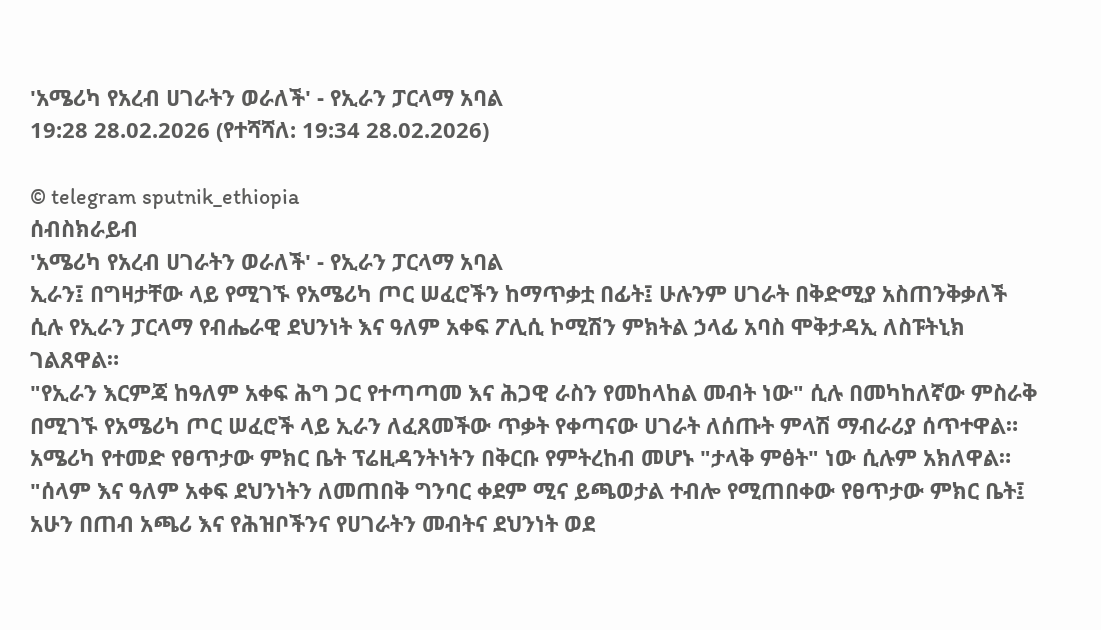'አሜሪካ የአረብ ሀገራትን ወራለች' - የኢራን ፓርላማ አባል
19:28 28.02.2026 (የተሻሻለ: 19:34 28.02.2026)

© telegram sputnik_ethiopia
ሰብስክራይብ
'አሜሪካ የአረብ ሀገራትን ወራለች' - የኢራን ፓርላማ አባል
ኢራን፤ በግዛታቸው ላይ የሚገኙ የአሜሪካ ጦር ሠፈሮችን ከማጥቃቷ በፊት፤ ሁሉንም ሀገራት በቅድሚያ አስጠንቅቃለች ሲሉ የኢራን ፓርላማ የብሔራዊ ደህንነት እና ዓለም አቀፍ ፖሊሲ ኮሚሽን ምክትል ኃላፊ አባስ ሞቅታዳኢ ለስፑትኒክ ገልጸዋል።
"የኢራን እርምጃ ከዓለም አቀፍ ሕግ ጋር የተጣጣመ እና ሕጋዊ ራስን የመከላከል መብት ነው" ሲሉ በመካከለኛው ምስራቅ በሚገኙ የአሜሪካ ጦር ሠፈሮች ላይ ኢራን ለፈጸመችው ጥቃት የቀጣናው ሀገራት ለሰጡት ምላሽ ማብራሪያ ሰጥተዋል።
አሜሪካ የተመድ የፀጥታው ምክር ቤት ፕሬዚዳንትነትን በቅርቡ የምትረከብ መሆኑ "ታላቅ ምፅት" ነው ሲሉም አክለዋል።
"ሰላም እና ዓለም አቀፍ ደህንነትን ለመጠበቅ ግንባር ቀደም ሚና ይጫወታል ተብሎ የሚጠበቀው የፀጥታው ምክር ቤት፤ አሁን በጠብ አጫሪ እና የሕዝቦችንና የሀገራትን መብትና ደህንነት ወደ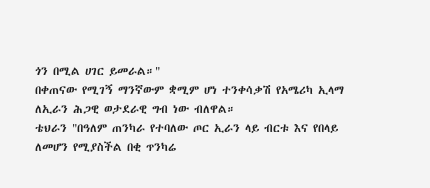ጎን በሚል ሀገር ይመራል።"
በቀጠናው የሚገኝ ማንኛውም ቋሚም ሆነ ተንቀሳቃሽ የአሜሪካ ኢላማ ለኢራን ሕጋዊ ወታደራዊ ግብ ነው ብለዋል።
ቴህራን "በዓለም ጠንካራ የተባለው ጦር ኢራን ላይ ብርቱ እና የበላይ ለመሆን የሚያስችል በቂ ጥንካሬ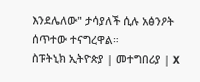እንደሌለው" ታሳያለች ሲሉ አፅንዖት ሰጥተው ተናግረዋል።
ስፑትኒክ ኢትዮጵያ | መተግበሪያ | X